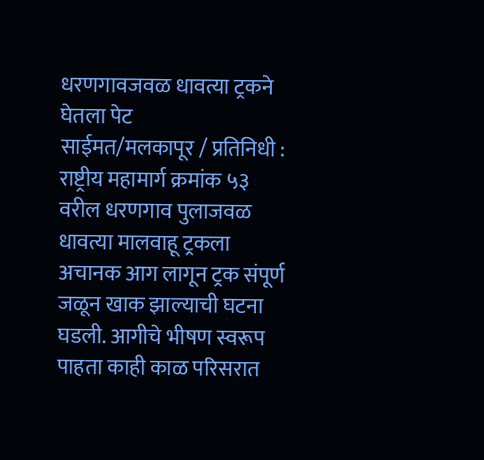धरणगावजवळ धावत्या ट्रकने घेतला पेट
साईमत/मलकापूर / प्रतिनिधी :
राष्ट्रीय महामार्ग क्रमांक ५३ वरील धरणगाव पुलाजवळ धावत्या मालवाहू ट्रकला अचानक आग लागून ट्रक संपूर्ण जळून खाक झाल्याची घटना घडली. आगीचे भीषण स्वरूप पाहता काही काळ परिसरात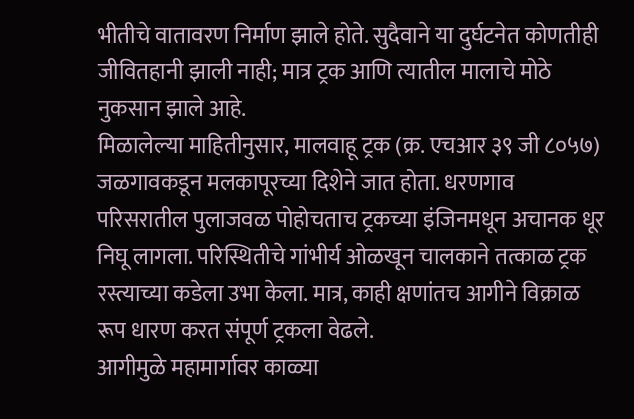भीतीचे वातावरण निर्माण झाले होते. सुदैवाने या दुर्घटनेत कोणतीही जीवितहानी झाली नाही; मात्र ट्रक आणि त्यातील मालाचे मोठे नुकसान झाले आहे.
मिळालेल्या माहितीनुसार, मालवाहू ट्रक (क्र. एचआर ३९ जी ८०५७) जळगावकडून मलकापूरच्या दिशेने जात होता. धरणगाव परिसरातील पुलाजवळ पोहोचताच ट्रकच्या इंजिनमधून अचानक धूर निघू लागला. परिस्थितीचे गांभीर्य ओळखून चालकाने तत्काळ ट्रक रस्त्याच्या कडेला उभा केला. मात्र, काही क्षणांतच आगीने विक्राळ रूप धारण करत संपूर्ण ट्रकला वेढले.
आगीमुळे महामार्गावर काळ्या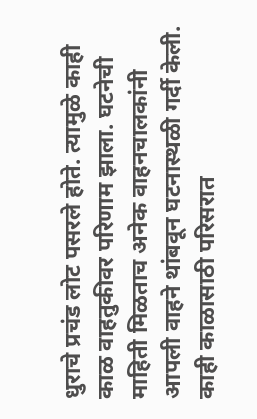धुराचे प्रचंड लोट पसरले होते. त्यामुळे काही काळ वाहतुकीवर परिणाम झाला. घटनेची माहिती मिळताच अनेक वाहनचालकांनी आपली वाहने थांबवून घटनास्थळी गर्दी केली. काही काळासाठी परिसरात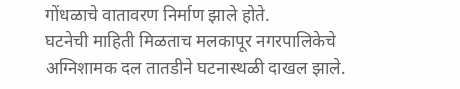गोंधळाचे वातावरण निर्माण झाले होते.
घटनेची माहिती मिळताच मलकापूर नगरपालिकेचे अग्निशामक दल तातडीने घटनास्थळी दाखल झाले.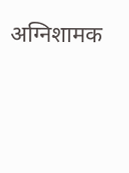अग्निशामक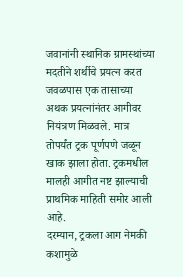जवानांनी स्थानिक ग्रामस्थांच्या मदतीने शर्थीचे प्रयत्न करत जवळपास एक तासाच्या अथक प्रयत्नांनंतर आगीवर नियंत्रण मिळवले. मात्र तोपर्यंत ट्रक पूर्णपणे जळून खाक झाला होता. ट्रकमधील मालही आगीत नष्ट झाल्याची प्राथमिक माहिती समोर आली आहे.
दरम्यान, ट्रकला आग नेमकी कशामुळे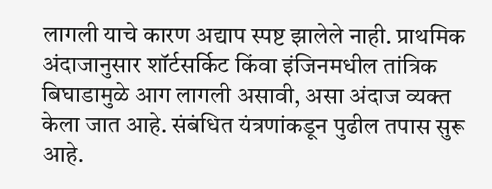लागली याचे कारण अद्याप स्पष्ट झालेले नाही. प्राथमिक अंदाजानुसार शॉर्टसर्किट किंवा इंजिनमधील तांत्रिक बिघाडामुळे आग लागली असावी, असा अंदाज व्यक्त केला जात आहे. संबंधित यंत्रणांकडून पुढील तपास सुरू आहे.